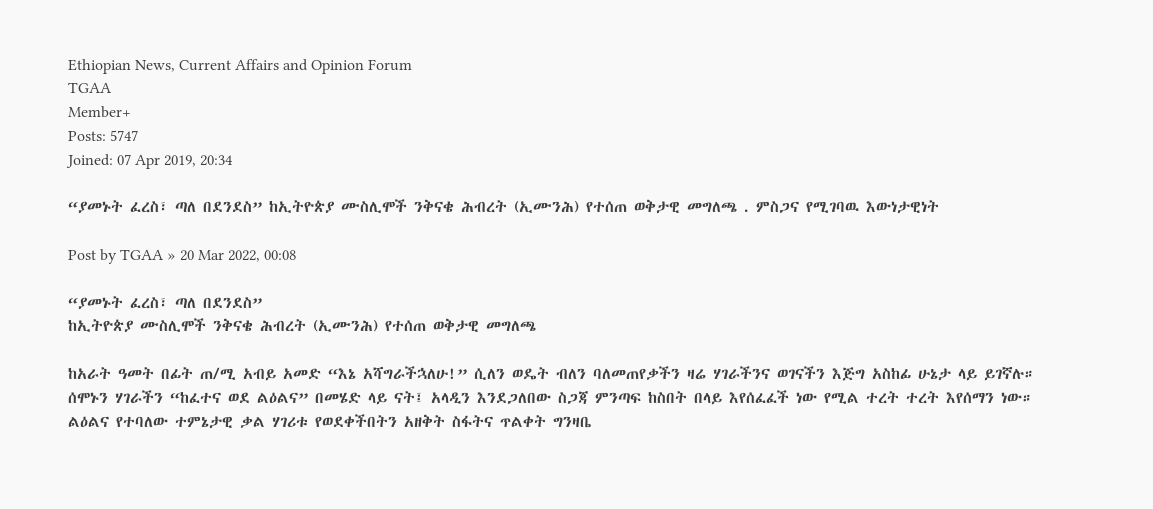Ethiopian News, Current Affairs and Opinion Forum
TGAA
Member+
Posts: 5747
Joined: 07 Apr 2019, 20:34

“ያመኑት ፈረስ፣ ጣለ በደንደስ” ከኢትዮጵያ ሙስሊሞች ንቅናቄ ሕብረት (ኢሙንሕ) የተሰጠ ወቅታዊ መግለጫ . ምስጋና የሚገባዉ እውነታዊነት

Post by TGAA » 20 Mar 2022, 00:08

“ያመኑት ፈረስ፣ ጣለ በደንደስ”
ከኢትዮጵያ ሙስሊሞች ንቅናቄ ሕብረት (ኢሙንሕ) የተሰጠ ወቅታዊ መግለጫ

ከአራት ዓመት በፊት ጠ/ሚ አብይ አመድ “እኔ አሻግራችኋለሁ!” ሲለን ወዴት ብለን ባለመጠየቃችን ዛሬ ሃገራችንና ወገናችን እጅግ አስከፊ ሁኔታ ላይ ይገኛሉ። ሰሞኑን ሃገራችን “ከፈተና ወደ ልዕልና” በመሄድ ላይ ናት፤ አላዲን እንደጋለበው ስጋጃ ምንጣፍ ከስበት በላይ እየሰፈፈች ነው የሚል ተረት ተረት እየሰማን ነው። ልዕልና የተባለው ተምኔታዊ ቃል ሃገሪቱ የወደቀችበትን አዘቅት ስፋትና ጥልቀት ግንዛቤ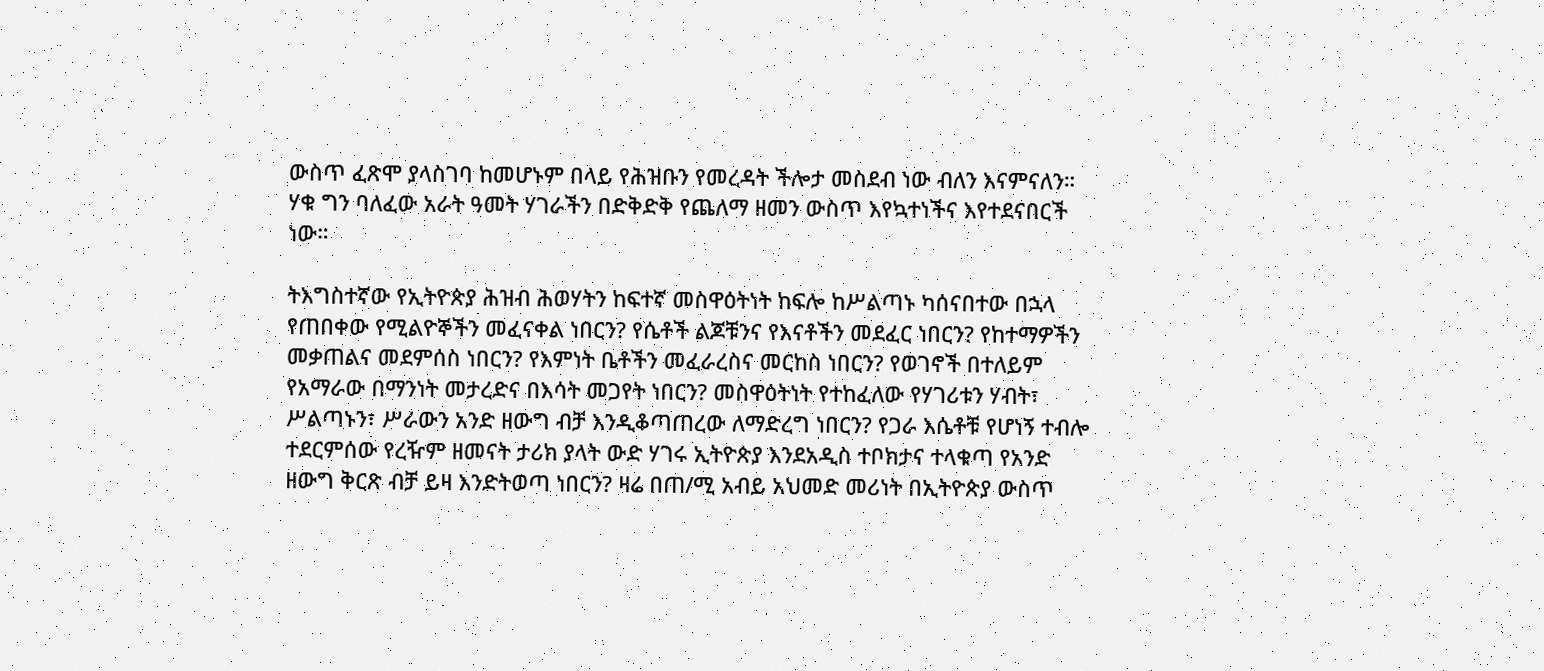ውስጥ ፈጽሞ ያላስገባ ከመሆኑም በላይ የሕዝቡን የመረዳት ችሎታ መስደብ ነው ብለን እናምናለን። ሃቁ ግን ባለፈው አራት ዓመት ሃገራችን በድቅድቅ የጨለማ ዘመን ውስጥ እየኳተነችና እየተደናበርች ነው።

ትእግስተኛው የኢትዮጵያ ሕዝብ ሕወሃትን ከፍተኛ መስዋዕትነት ከፍሎ ከሥልጣኑ ካሰናበተው በኋላ የጠበቀው የሚልዮኞችን መፈናቀል ነበርን? የሴቶች ልጆቹንና የእናቶችን መደፈር ነበርን? የከተማዎችን መቃጠልና መደምሰስ ነበርን? የእምነት ቤቶችን መፈራረስና መርከስ ነበርን? የወገኖች በተለይም የአማራው በማንነት መታረድና በእሳት መጋየት ነበርን? መስዋዕትነት የተከፈለው የሃገሪቱን ሃብት፣ ሥልጣኑን፣ ሥራውን አንድ ዘውግ ብቻ እንዲቆጣጠረው ለማድረግ ነበርን? የጋራ እሴቶቹ የሆነኝ ተብሎ ተደርምሰው የረዥም ዘመናት ታሪክ ያላት ውድ ሃገሩ ኢትዮጵያ እንደአዲስ ተቦክታና ተላቁጣ የአንድ ዘውግ ቅርጽ ብቻ ይዛ እንድትወጣ ነበርን? ዛሬ በጠ/ሚ አብይ አህመድ መሪነት በኢትዮጵያ ውስጥ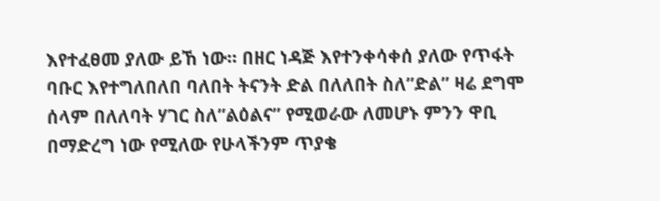እየተፈፀመ ያለው ይኸ ነው። በዘር ነዳጅ እየተንቀሳቀሰ ያለው የጥፋት ባቡር እየተግለበለበ ባለበት ትናንት ድል በለለበት ስለ”ድል” ዛሬ ደግሞ ሰላም በለለባት ሃገር ስለ”ልዕልና” የሚወራው ለመሆኑ ምንን ዋቢ በማድረግ ነው የሚለው የሁላችንም ጥያቄ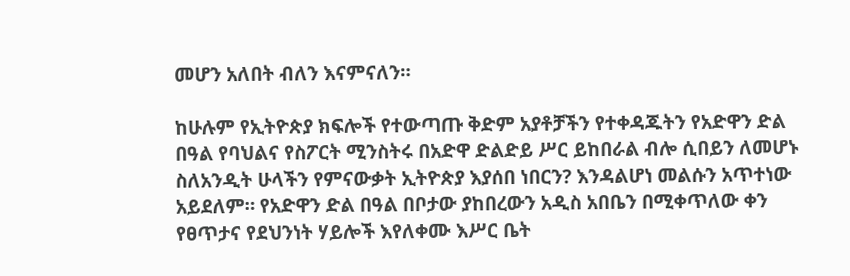መሆን አለበት ብለን እናምናለን።

ከሁሉም የኢትዮጵያ ክፍሎች የተውጣጡ ቅድም አያቶቻችን የተቀዳጁትን የአድዋን ድል በዓል የባህልና የስፖርት ሚንስትሩ በአድዋ ድልድይ ሥር ይከበራል ብሎ ሲበይን ለመሆኑ ስለአንዲት ሁላችን የምናውቃት ኢትዮጵያ እያሰበ ነበርን? እንዳልሆነ መልሱን አጥተነው አይደለም። የአድዋን ድል በዓል በቦታው ያከበረውን አዲስ አበቤን በሚቀጥለው ቀን የፀጥታና የደህንነት ሃይሎች እየለቀሙ እሥር ቤት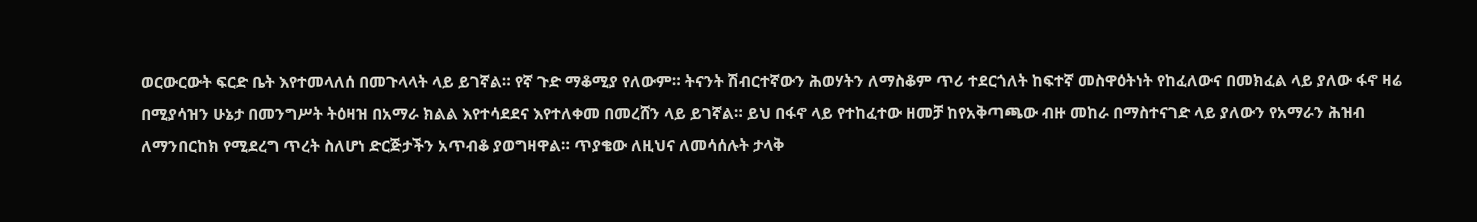ወርውርውት ፍርድ ቤት እየተመላለሰ በመጉላላት ላይ ይገኛል። የኛ ጉድ ማቆሚያ የለውም። ትናንት ሽብርተኛውን ሕወሃትን ለማስቆም ጥሪ ተደርጎለት ከፍተኛ መስዋዕትነት የከፈለውና በመክፈል ላይ ያለው ፋኖ ዛሬ በሚያሳዝን ሁኔታ በመንግሥት ትዕዛዝ በአማራ ክልል እየተሳደደና እየተለቀመ በመረሸን ላይ ይገኛል። ይህ በፋኖ ላይ የተከፈተው ዘመቻ ከየአቅጣጫው ብዙ መከራ በማስተናገድ ላይ ያለውን የአማራን ሕዝብ ለማንበርከክ የሚደረግ ጥረት ስለሆነ ድርጅታችን አጥብቆ ያወግዛዋል። ጥያቄው ለዚህና ለመሳሰሉት ታላቅ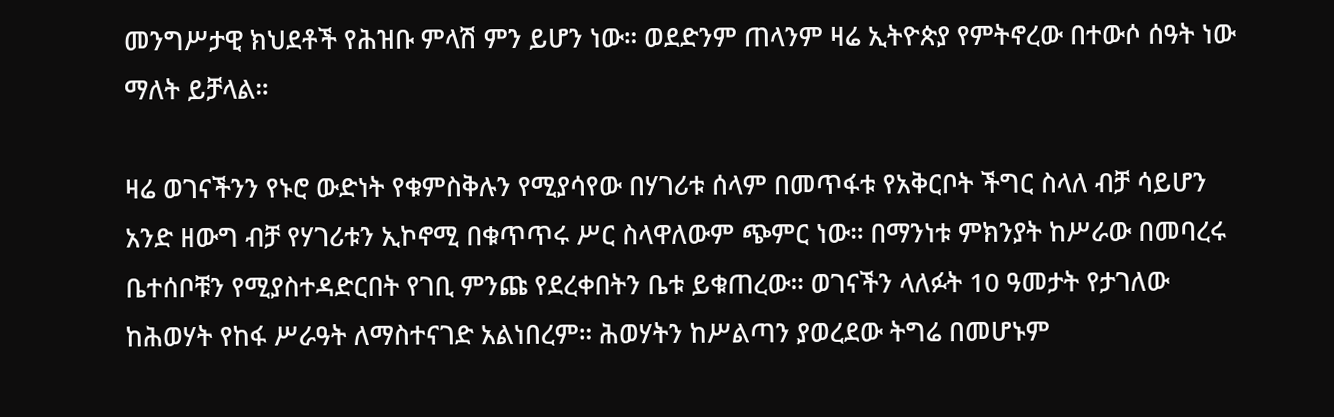መንግሥታዊ ክህደቶች የሕዝቡ ምላሽ ምን ይሆን ነው። ወደድንም ጠላንም ዛሬ ኢትዮጵያ የምትኖረው በተውሶ ሰዓት ነው ማለት ይቻላል።

ዛሬ ወገናችንን የኑሮ ውድነት የቁምስቅሉን የሚያሳየው በሃገሪቱ ሰላም በመጥፋቱ የአቅርቦት ችግር ስላለ ብቻ ሳይሆን አንድ ዘውግ ብቻ የሃገሪቱን ኢኮኖሚ በቁጥጥሩ ሥር ስላዋለውም ጭምር ነው። በማንነቱ ምክንያት ከሥራው በመባረሩ ቤተሰቦቹን የሚያስተዳድርበት የገቢ ምንጩ የደረቀበትን ቤቱ ይቁጠረው። ወገናችን ላለፉት 10 ዓመታት የታገለው ከሕወሃት የከፋ ሥራዓት ለማስተናገድ አልነበረም። ሕወሃትን ከሥልጣን ያወረደው ትግሬ በመሆኑም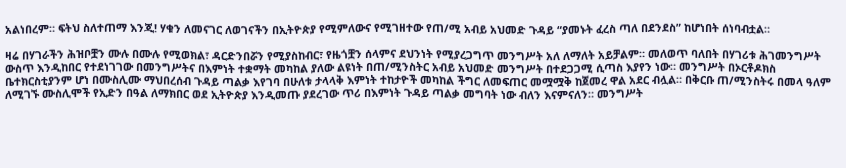አልነበረም። ፍትህ ስለተጠማ እንጂ! ሃቁን ለመናገር ለወገናችን በኢትዮጵያ የሚምለውና የሚገዘተው የጠ/ሚ አብይ አህመድ ጉዳይ “ያመኑት ፈረስ ጣለ በደንደስ” ከሆነበት ሰነባብቷል።

ዛሬ በሃገራችን ሕዝቦቿን ሙሉ በሙሉ የሚወክል፣ ዳርድንበሯን የሚያስከብር፣ የዜጎቿን ሰላምና ደህንነት የሚያረጋግጥ መንግሥት አለ ለማለት አይቻልም። መለወጥ ባለበት በሃገሪቱ ሕገመንግሥት ውስጥ እንዲከበር የተደነገገው በመንግሥትና በእምነት ተቋማት መካከል ያለው ልዩነት በጠ/ሚንስትር አብይ አህመድ መንግሥት በተደጋጋሚ ሲጣስ እያየን ነው። መንግሥት በኦርቶዶክስ ቤተክርስቲያንም ሆነ በሙስሊሙ ማህበረሰብ ጉዳይ ጣልቃ እየገባ በሁለቱ ታላላቅ እምነት ተከታዮች መካከል ችግር ለመፍጠር መሟሟቅ ከጀመረ ዋል አደር ብሏል። በቅርቡ ጠ/ሚንስትሩ በመላ ዓለም ለሚገኙ ሙስሊሞች የኢድን በዓል ለማክበር ወደ ኢትዮጵያ እንዲመጡ ያደረገው ጥሪ በእምነት ጉዳይ ጣልቃ መግባት ነው ብለን እናምናለን። መንግሥት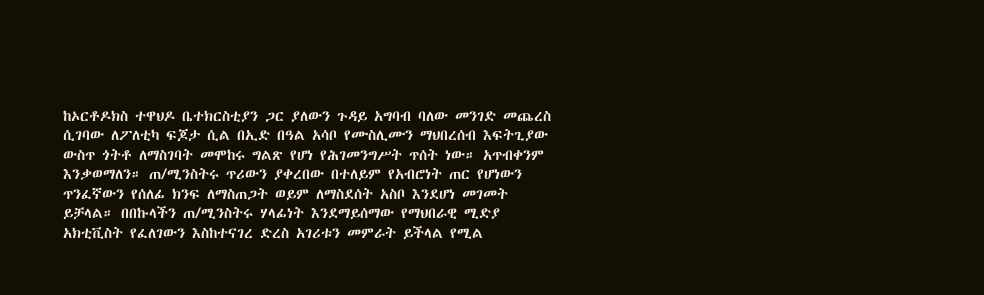ከኦርቶዶክስ ተዋህዶ ቤተክርስቲያን ጋር ያለውን ጉዳይ አግባብ ባለው መንገድ መጨረስ ሲገባው ለፖለቲካ ፍጆታ ሲል በኢድ በዓል አሳቦ የሙስሊሙን ማህበረሰብ እፍትጊያው ውስጥ ጎትቶ ለማስገባት መሞከሩ ግልጽ የሆነ የሕገመንግሥት ጥሰት ነው። አጥብቀንም እንቃወማለን። ጠ/ሚንስትሩ ጥሪውን ያቀረበው በተለይም የአብሮነት ጠር የሆነውን ጥንፈኛውን የሰለፊ ክንፍ ለማስጠጋት ወይም ለማስደሰት አስቦ እንደሆነ መገመት ይቻላል። በበኩላችን ጠ/ሚንስትሩ ሃላፊነት እንደማይሰማው የማህበራዊ ሚድያ አክቲቪስት የፈለገውን እስከተናገረ ድረስ አገሪቱን መምራት ይችላል የሚል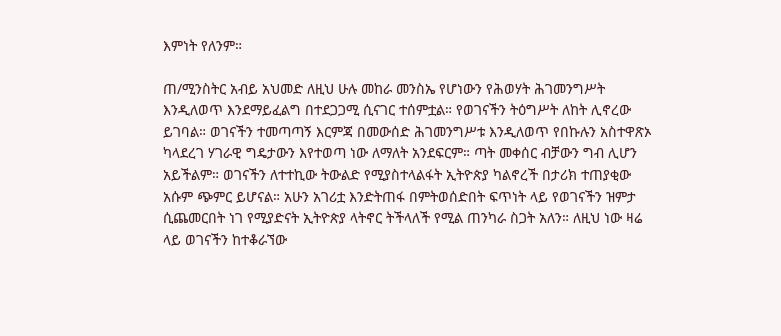እምነት የለንም።

ጠ/ሚንስትር አብይ አህመድ ለዚህ ሁሉ መከራ መንስኤ የሆነውን የሕወሃት ሕገመንግሥት እንዲለወጥ እንደማይፈልግ በተደጋጋሚ ሲናገር ተሰምቷል። የወገናችን ትዕግሥት ለከት ሊኖረው ይገባል። ወገናችን ተመጣጣኝ እርምጃ በመውሰድ ሕገመንግሥቱ እንዲለወጥ የበኩሉን አስተዋጽኦ ካላደረገ ሃገራዊ ግዴታውን እየተወጣ ነው ለማለት አንደፍርም። ጣት መቀሰር ብቻውን ግብ ሊሆን አይችልም። ወገናችን ለተተኪው ትውልድ የሚያስተላልፋት ኢትዮጵያ ካልኖረች በታሪክ ተጠያቂው አሱም ጭምር ይሆናል። አሁን አገሪቷ እንድትጠፋ በምትወሰድበት ፍጥነት ላይ የወገናችን ዝምታ ሲጨመርበት ነገ የሚያድናት ኢትዮጵያ ላትኖር ትችላለች የሚል ጠንካራ ስጋት አለን። ለዚህ ነው ዛሬ ላይ ወገናችን ከተቆራኘው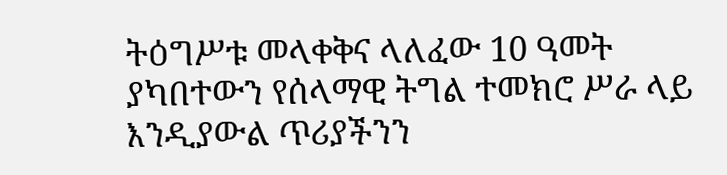ትዕግሥቱ መላቀቅና ላለፈው 10 ዓመት ያካበተውን የሰላማዊ ትግል ተመክሮ ሥራ ላይ እንዲያውል ጥሪያችንን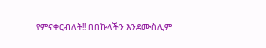የምናቀርብለት!! በበኩላችን እንደሙስሊም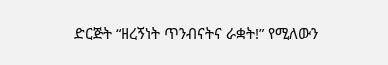ድርጅት “ዘረኝነት ጥንብናትና ራቋት!” የሚለውን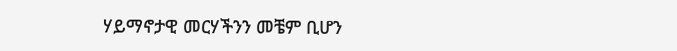ሃይማኖታዊ መርሃችንን መቼም ቢሆን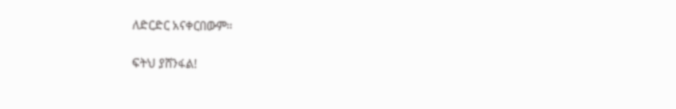ለድርድር አናቀርበውም።

ፍትህ ያሸንፋል!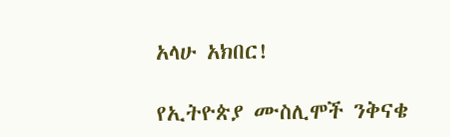አላሁ አክበር!

የኢትዮጵያ ሙስሊሞች ንቅናቄ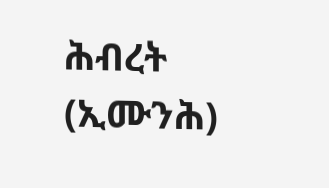ሕብረት (ኢሙንሕ)